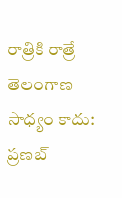రాత్రికి రాత్రే తెలంగాణ సాధ్యం కాదు: ప్రణబ్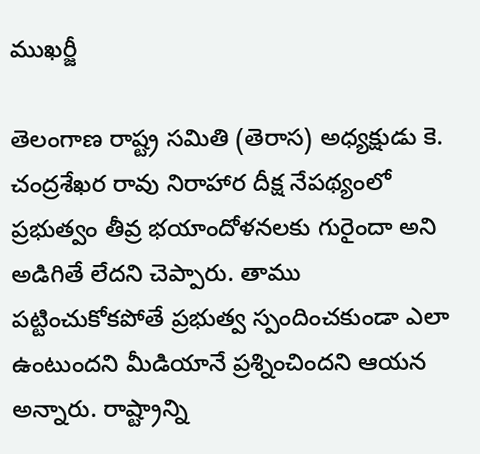ముఖర్జీ

తెలంగాణ రాష్ట్ర సమితి (తెరాస) అధ్యక్షుడు కె. చంద్రశేఖర రావు నిరాహార దీక్ష నేపథ్యంలో ప్రభుత్వం తీవ్ర భయాందోళనలకు గురైందా అని అడిగితే లేదని చెప్పారు. తాము పట్టించుకోకపోతే ప్రభుత్వ స్పందించకుండా ఎలా ఉంటుందని మీడియానే ప్రశ్నించిందని ఆయన అన్నారు. రాష్ట్రాన్ని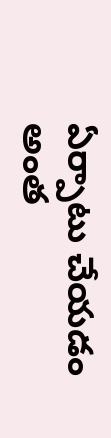ఏర్పాటు చేయడం అంత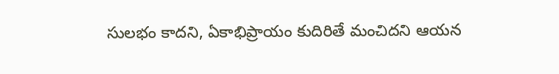సులభం కాదని, ఏకాభిప్రాయం కుదిరితే మంచిదని ఆయన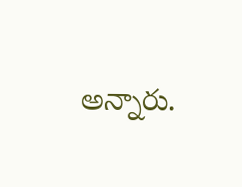అన్నారు.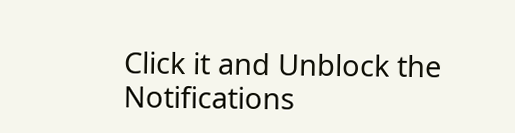Click it and Unblock the Notifications